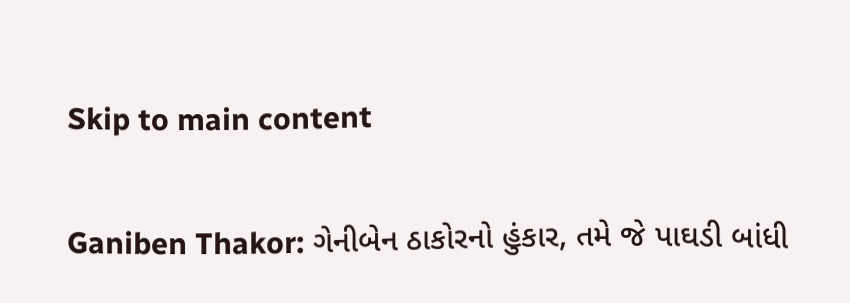Skip to main content

Ganiben Thakor: ગેનીબેન ઠાકોરનો હુંકાર, તમે જે પાઘડી બાંધી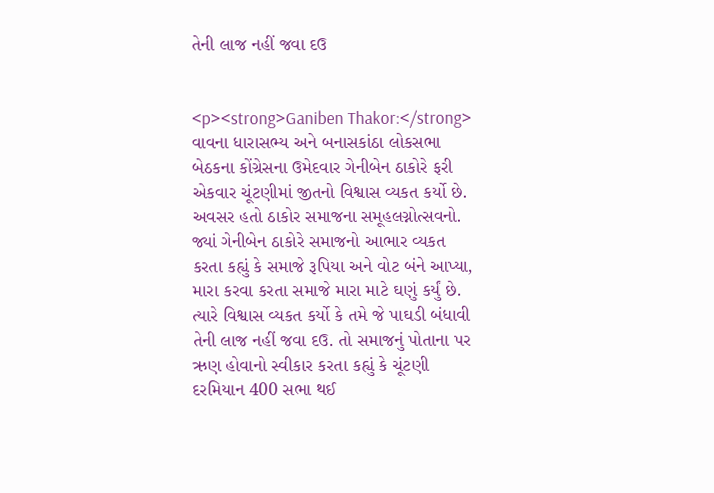તેની લાજ નહીં જવા દઉ


<p><strong>Ganiben Thakor:</strong> વાવના ધારાસભ્ય અને બનાસકાંઠા લોકસભા બેઠકના કોંગ્રેસના ઉમેદવાર ગેનીબેન ઠાકોરે ફરી એકવાર ચૂંટણીમાં જીતનો વિશ્વાસ વ્યકત કર્યો છે. અવસર હતો ઠાકોર સમાજના સમૂહલગ્નોત્સવનો. જ્યાં ગેનીબેન ઠાકોરે સમાજનો આભાર વ્યકત કરતા કહ્યું કે સમાજે રૂપિયા અને વોટ બંને આપ્યા, મારા કરવા કરતા સમાજે મારા માટે ઘણું કર્યું છે. ત્યારે વિશ્વાસ વ્યકત કર્યો કે તમે જે પાઘડી બંધાવી તેની લાજ નહીં જવા દઉ. તો સમાજનું પોતાના પર ઋણ હોવાનો સ્વીકાર કરતા કહ્યું કે ચૂંટણી દરમિયાન 400 સભા થઈ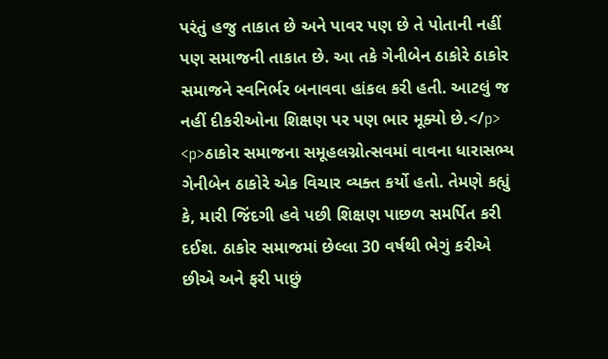પરંતું હજુ તાકાત છે અને પાવર પણ છે તે પોતાની નહીં પણ સમાજની તાકાત છે. આ તકે ગેનીબેન ઠાકોરે ઠાકોર સમાજને સ્વનિર્ભર બનાવવા હાંકલ કરી હતી. આટલું જ નહીં દીકરીઓના શિક્ષણ પર પણ ભાર મૂક્યો છે.</p> <p>ઠાકોર સમાજના સમૂહલગ્નોત્સવમાં વાવના ધારાસભ્ય ગેનીબેન ઠાકોરે એક વિચાર વ્યક્ત કર્યો હતો. તેમણે કહ્યું કે, મારી જિંદગી હવે પછી શિક્ષણ પાછળ સમર્પિત કરી દઈશ. ઠાકોર સમાજમાં છેલ્લા 30 વર્ષથી ભેગું કરીએ છીએ અને ફરી પાછું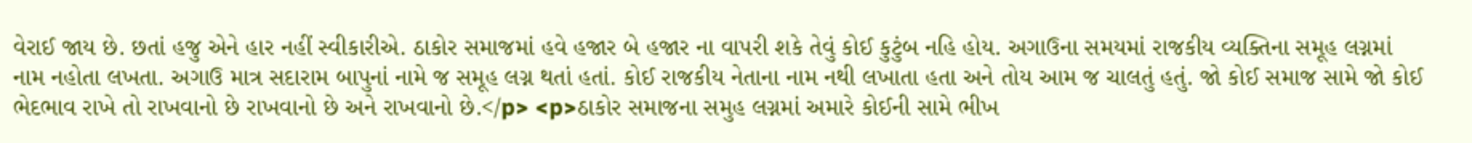વેરાઈ જાય છે. છતાં હજુ એને હાર નહીં સ્વીકારીએ. ઠાકોર સમાજમાં હવે હજાર બે હજાર ના વાપરી શકે તેવું કોઈ કુટુંબ નહિ હોય. અગાઉના સમયમાં રાજકીય વ્યક્તિના સમૂહ લગ્નમાં નામ નહોતા લખતા. અગાઉ માત્ર સદારામ બાપુનાં નામે જ સમૂહ લગ્ન થતાં હતાં. કોઈ રાજકીય નેતાના નામ નથી લખાતા હતા અને તોય આમ જ ચાલતું હતું. જો કોઈ સમાજ સામે જો કોઈ ભેદભાવ રાખે તો રાખવાનો છે રાખવાનો છે અને રાખવાનો છે.</p> <p>ઠાકોર સમાજના સમુહ લગ્નમાં અમારે કોઈની સામે ભીખ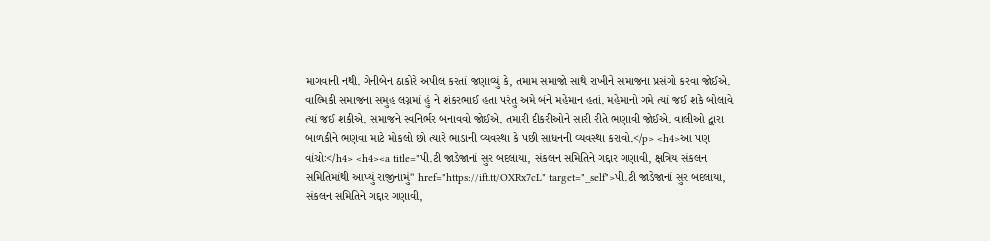માગવાની નથી. ગેનીબેન ઠાકોરે અપીલ કરતાં જણાવ્યું કે, તમામ સમાજો સાથે રાખીને સમાજના પ્રસંગો કરવા જોઈએ. વાલ્મિકી સમાજના સમુહ લગ્નમાં હું ને શંકરભાઈ હતા પરંતુ અમે બંને મહેમાન હતાં. મહેમાનો ગમે ત્યાં જઈ શકે બોલાવે ત્યાં જઈ શકીએ. સમાજને સ્વનિર્ભર બનાવવો જોઈએ. તમારી દીકરીઓને સારી રીતે ભણાવી જોઈએ. વાલીઓ દ્વારા બાળકીને ભણવા માટે મોકલો છો ત્યારે ભાડાની વ્યવસ્થા કે પછી સાધનની વ્યવસ્થા કરાવો.</p> <h4>આ પણ વાંચોઃ</h4> <h4><a title="પી.ટી જાડેજાનાં સુર બદલાયા, સંકલન સમિતિને ગદ્દાર ગણાવી, ક્ષત્રિય સંકલન સમિતિમાંથી આપ્યું રાજીનામું" href="https://ift.tt/OXRx7cL" target="_self">પી.ટી જાડેજાનાં સુર બદલાયા, સંકલન સમિતિને ગદ્દાર ગણાવી,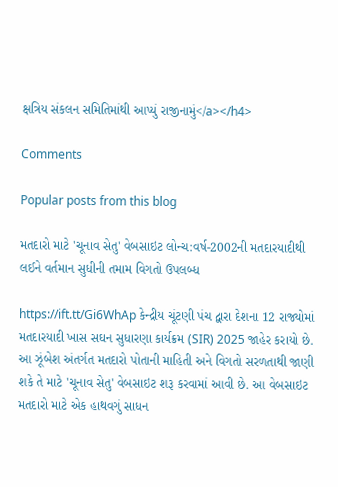ક્ષત્રિય સંકલન સમિતિમાંથી આપ્યું રાજીનામું</a></h4>

Comments

Popular posts from this blog

મતદારો માટે 'ચૂનાવ સેતુ' વેબસાઇટ લોન્ચ:વર્ષ-2002ની મતદારયાદીથી લઈને વર્તમાન સુધીની તમામ વિગતો ઉપલબ્ધ

https://ift.tt/Gi6WhAp કેન્દ્રીય ચૂંટણી પંચ દ્વારા દેશના 12 રાજ્યોમાં મતદારયાદી ખાસ સઘન સુધારણા કાર્યક્રમ (SIR) 2025 જાહેર કરાયો છે. આ ઝૂંબેશ અંતર્ગત મતદારો પોતાની માહિતી અને વિગતો સરળતાથી જાણી શકે તે માટે 'ચૂનાવ સેતુ' વેબસાઇટ શરૂ કરવામાં આવી છે. આ વેબસાઇટ મતદારો માટે એક હાથવગું સાધન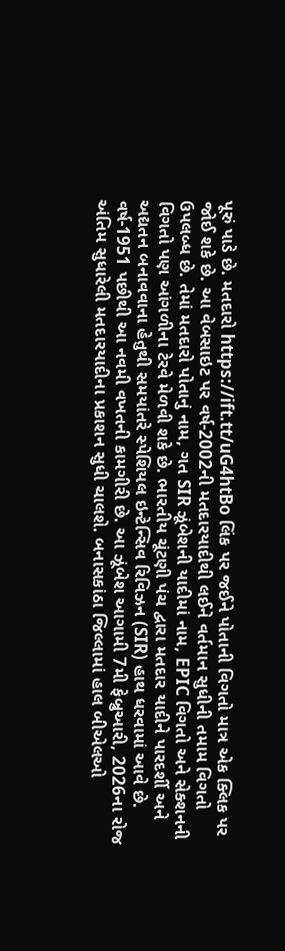પૂરું પાડે છે. મતદારો https://ift.tt/uG4htBo લિંક પર જઈને પોતાની વિગતો માત્ર એક ક્લિક પર જોઈ શકે છે. આ વેબસાઇટ પર વર્ષ-2002ની મતદારયાદીથી લઈને વર્તમાન સુધીની તમામ વિગતો ઉપલબ્ધ છે. તેમાં મતદારો પોતાનું નામ, ગત SIR ઝૂંબેશની યાદીમાં નામ, EPIC વિગતો અને સેક્શનની વિગતો પણ આંગળીના ટેરવે મેળવી શકે છે. ભારતીય ચૂંટણી પંચ દ્વારા મતદાર યાદીને પારદર્શી અને અદ્યતન બનાવવાના હેતુથી સમયાંતરે સ્પેશિયલ ઇન્ટેન્સિવ રિવિઝન (SIR) હાથ ધરવામાં આવે છે. વર્ષ-1951 પછીથી આ નવમી વખતની કામગીરી છે. આ ઝૂંબેશ આગામી 7મી ફેબ્રુઆરી, 2026ના રોજ અંતિમ સુધારેલી મતદારયાદીના પ્રકાશન સુધી ચાલશે. બનાસકાંઠા જિલ્લામાં હાલ બીએલઓ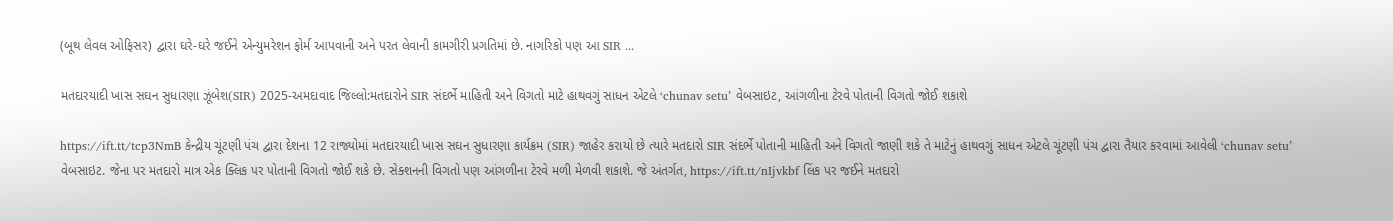(બૂથ લેવલ ઓફિસર) દ્વારા ઘરે-ઘરે જઈને એન્યુમરેશન ફોર્મ આપવાની અને પરત લેવાની કામગીરી પ્રગતિમાં છે. નાગરિકો પણ આ SIR ...

મતદારયાદી ખાસ સઘન સુધારણા ઝૂંબેશ(SIR) 2025-અમદાવાદ જિલ્લો:મતદારોને SIR સંદર્ભે માહિતી અને વિગતો માટે હાથવગું સાધન એટલે ‘chunav setu’ વેબસાઇટ, આંગળીના ટેરવે પોતાની વિગતો જોઈ શકાશે

https://ift.tt/tcp3NmB કેન્દ્રીય ચૂંટણી પંચ દ્વારા દેશના 12 રાજ્યોમાં મતદારયાદી ખાસ સઘન સુધારણા કાર્યક્રમ (SIR) જાહેર કરાયો છે ત્યારે મતદારો SIR સંદર્ભે પોતાની માહિતી અને વિગતો જાણી શકે તે માટેનું હાથવગું સાધન એટલે ચૂંટણી પંચ દ્વારા તૈયાર કરવામાં આવેલી ‘chunav setu’ વેબસાઇટ. જેના પર મતદારો માત્ર એક ક્લિક પર પોતાની વિગતો જોઈ શકે છે. સેક્શનની વિગતો પણ આંગળીના ટેરવે મળી મેળવી શકાશે. જે અંતર્ગત, https://ift.tt/nIjvkbf લિંક પર જઈને મતદારો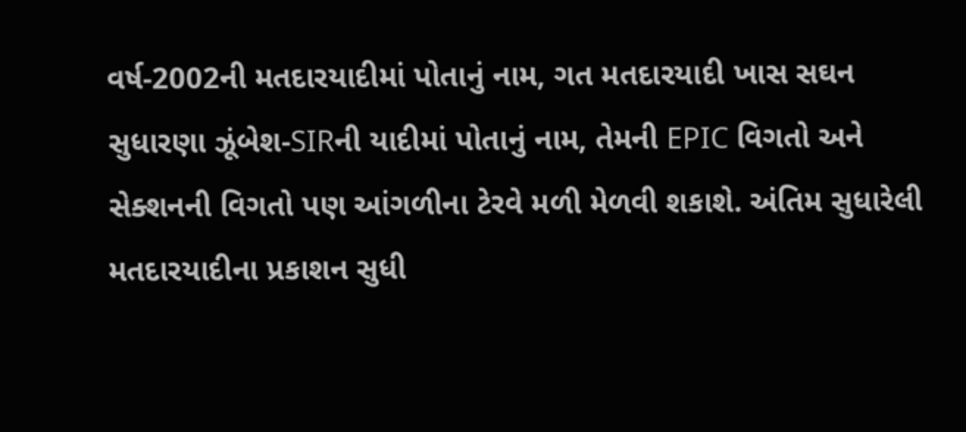વર્ષ-2002ની મતદારયાદીમાં પોતાનું નામ, ગત મતદારયાદી ખાસ સઘન સુધારણા ઝૂંબેશ-SIRની યાદીમાં પોતાનું નામ, તેમની EPIC વિગતો અને સેક્શનની વિગતો પણ આંગળીના ટેરવે મળી મેળવી શકાશે. અંતિમ સુધારેલી મતદારયાદીના પ્રકાશન સુધી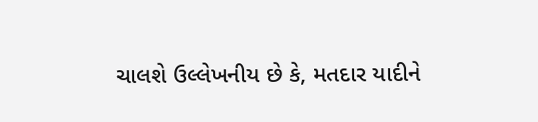ચાલશે ઉલ્લેખનીય છે કે, મતદાર યાદીને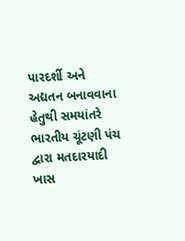પારદર્શી અને અદ્યતન બનાવવાના હેતુથી સમયાંતરે ભારતીય ચૂંટણી પંચ દ્વારા મતદારયાદી ખાસ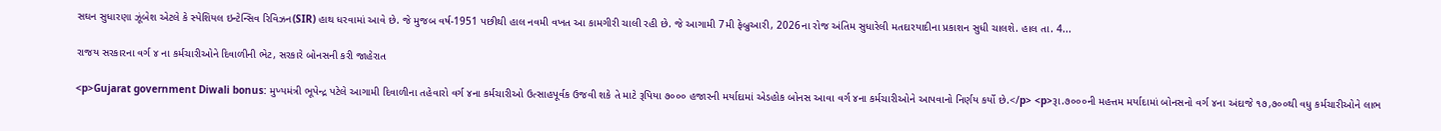સઘન સુધારણા ઝૂંબેશ એટલે કે સ્પેશિયલ ઇન્ટેન્સિવ રિવિઝન(SIR) હાથ ધરવામાં આવે છે. જે મુજબ વર્ષ-1951 પછીથી હાલ નવમી વખત આ કામગીરી ચાલી રહી છે. જે આગામી 7મી ફેબ્રુઆરી, 2026ના રોજ અંતિમ સુધારેલી મતદારયાદીના પ્રકાશન સુધી ચાલશે. હાલ તા. 4...

રાજય સરકારના વર્ગ ૪ ના કર્મચારીઓને દિવાળીની ભેટ, સરકારે બોનસની કરી જાહેરાત

<p>Gujarat government Diwali bonus: મુખ્યમંત્રી ભૂપેન્દ્ર પટેલે આગામી દિવાળીના તહેવારો વર્ગ ૪ના કર્મચારીઓ ઉત્‍સાહપૂર્વક ઉજવી શકે તે માટે રૂપિયા ૭૦૦૦ હજારની મર્યાદામાં એડહોક બોનસ આવા વર્ગ ૪ના કર્મચારીઓને આપવાનો નિર્ણય કર્યો છે.</p> <p>રૂા.૭૦૦૦ની મહત્તમ મર્યાદામાં બોનસનો વર્ગ ૪ના અંદાજે ૧૭,૭૦૦થી વધુ કર્મચારીઓને લાભ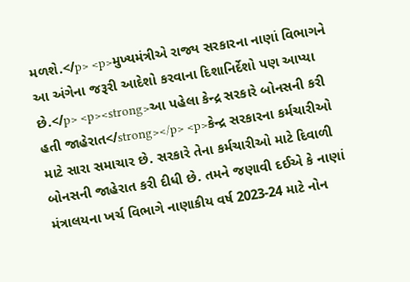મળશે.</p> <p>મુખ્યમંત્રીએ રાજ્ય સરકારના નાણાં વિભાગને આ અંગેના જરૂરી આદેશો કરવાના દિશાનિર્દેશો પણ આપ્યા છે.</p> <p><strong>આ પહેલા કેન્દ્ર સરકારે બોનસની કરી હતી જાહેરાત</strong></p> <p>કેન્દ્ર સરકારના કર્મચારીઓ માટે સારા સમાચાર છે. સરકારે તેના કર્મચારીઓ માટે દિવાળી બોનસની જાહેરાત કરી દીધી છે. તમને જણાવી દઈએ કે નાણાં મંત્રાલયના ખર્ચ વિભાગે નાણાકીય વર્ષ 2023-24 માટે નોન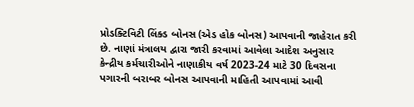પ્રોડક્ટિવિટી લિંક્ડ બોનસ (એડ હોક બોનસ) આપવાની જાહેરાત કરી છે. નાણાં મંત્રાલય દ્વારા જારી કરવામાં આવેલા આદેશ અનુસાર કેન્દ્રીય કર્મચારીઓને નાણાકીય વર્ષ 2023-24 માટે 30 દિવસના પગારની બરાબર બોનસ આપવાની માહિતી આપવામાં આવી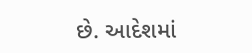છે. આદેશમાં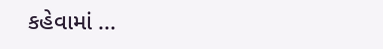કહેવામાં ...